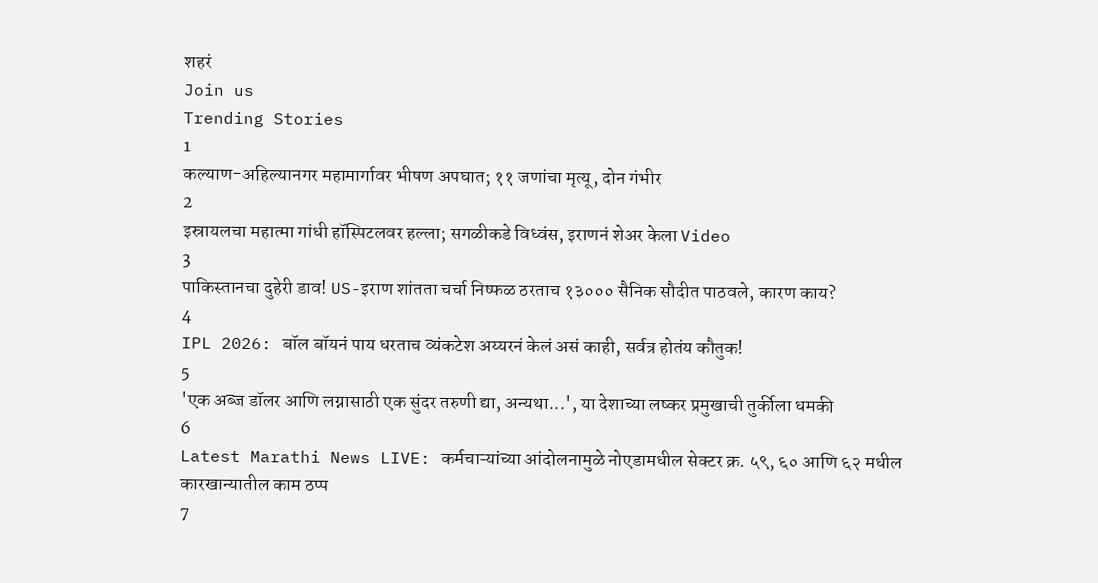शहरं
Join us
Trending Stories
1
कल्याण-अहिल्यानगर महामार्गावर भीषण अपघात; ११ जणांचा मृत्यू, दोन गंभीर
2
इस्रायलचा महात्मा गांधी हॉस्पिटलवर हल्ला; सगळीकडे विध्वंस, इराणनं शेअर केला Video
3
पाकिस्तानचा दुहेरी डाव! US-इराण शांतता चर्चा निष्फळ ठरताच १३००० सैनिक सौदीत पाठवले, कारण काय?
4
IPL 2026: बॉल बॉयनं पाय धरताच व्यंकटेश अय्यरनं केलं असं काही, सर्वत्र होतंय कौतुक!
5
'एक अब्ज डॉलर आणि लग्नासाठी एक सुंदर तरुणी द्या, अन्यथा...', या देशाच्या लष्कर प्रमुखाची तुर्कीला धमकी
6
Latest Marathi News LIVE: कर्मचाऱ्यांच्या आंदोलनामुळे नोएडामधील सेक्टर क्र. ५९, ६० आणि ६२ मधील कारखान्यातील काम ठप्प
7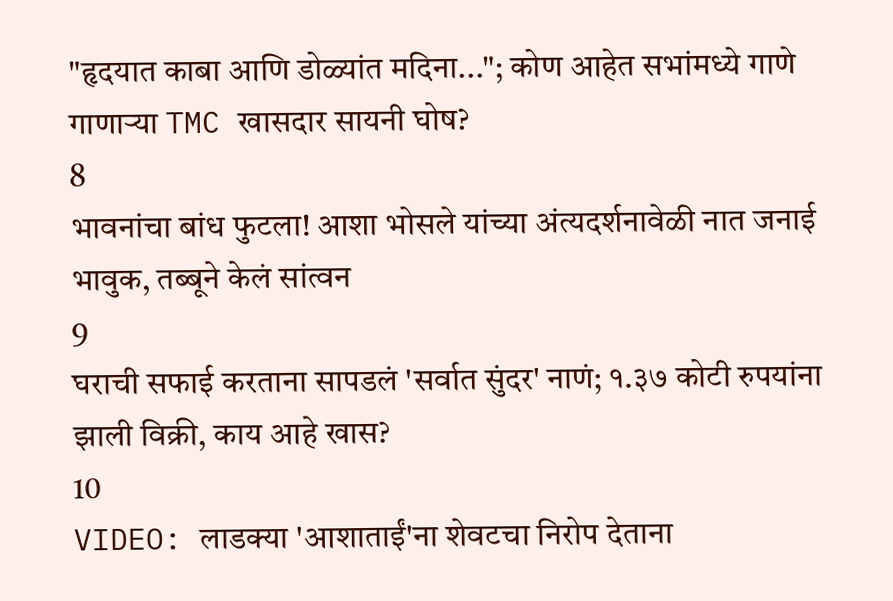"हृदयात काबा आणि डोळ्यांत मदिना..."; कोण आहेत सभांमध्ये गाणे गाणाऱ्या TMC खासदार सायनी घोष?
8
भावनांचा बांध फुटला! आशा भोसले यांच्या अंत्यदर्शनावेळी नात जनाई भावुक, तब्बूने केलं सांत्वन
9
घराची सफाई करताना सापडलं 'सर्वात सुंदर' नाणं; १.३७ कोटी रुपयांना झाली विक्री, काय आहे खास?
10
VIDEO: लाडक्या 'आशाताईं'ना शेवटचा निरोप देताना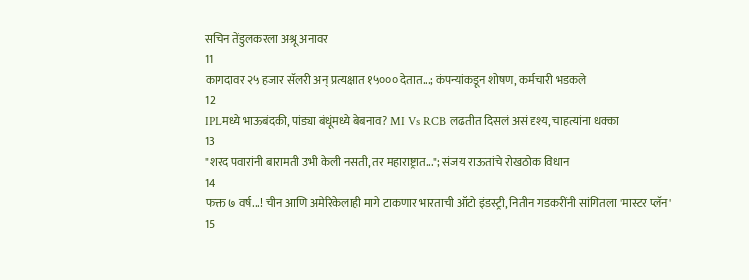सचिन तेंडुलकरला अश्रू अनावर
11
कागदावर २५ हजार सॅलरी अन् प्रत्यक्षात १५००० देतात...; कंपन्यांकडून शोषण, कर्मचारी भडकले
12
IPLमध्ये भाऊबंदकी, पांड्या बंधूंमध्ये बेबनाव? MI Vs RCB लढतीत दिसलं असं दृश्य, चाहत्यांना धक्का
13
"शरद पवारांनी बारामती उभी केली नसती, तर महाराष्ट्रात..."; संजय राऊतांचे रोखठोक विधान
14
फक्त ७ वर्ष...! चीन आणि अमेरिकेलाही मागे टाकणार भारताची ऑटो इंडस्ट्री, नितीन गडकरींनी सांगितला 'मास्टर प्लॅन'
15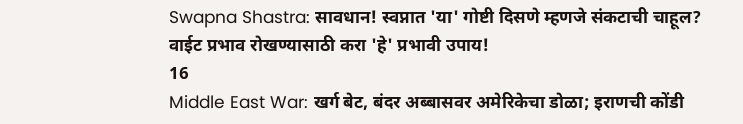Swapna Shastra: सावधान! स्वप्नात 'या' गोष्टी दिसणे म्हणजे संकटाची चाहूल? वाईट प्रभाव रोखण्यासाठी करा 'हे' प्रभावी उपाय!
16
Middle East War: खर्ग बेट, बंदर अब्बासवर अमेरिकेचा डोळा; इराणची कोंडी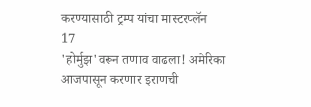करण्यासाठी ट्रम्प यांचा मास्टरप्लॅन
17
'होर्मुझ'वरून तणाव वाढला! अमेरिका आजपासून करणार इराणची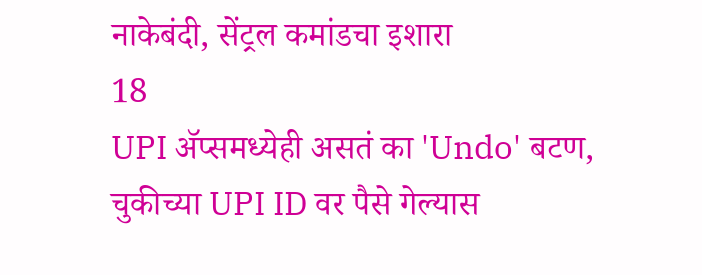नाकेबंदी, सेंट्रल कमांडचा इशारा
18
UPI अ‍ॅप्समध्येही असतं का 'Undo' बटण, चुकीच्या UPI ID वर पैसे गेल्यास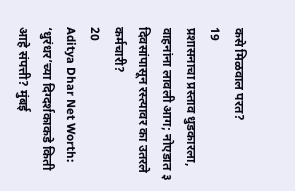कसे मिळवाल परत?
19
प्रशासनाचा प्रस्ताव धुडकारला, वाहनांना लावली आग; नोएडात ३ दिवसांपासून रस्त्यावर का उतरले कर्मचारी?
20
Aditya Dhar Net Worth: ‘धुरंधर’च्या दिग्दर्शकाकडे किती आहे संपत्ती? मुंबई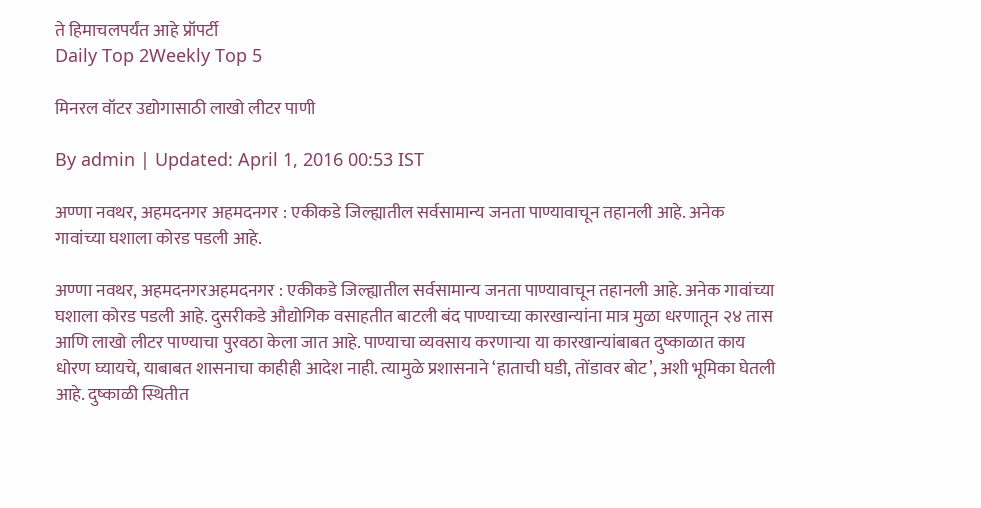ते हिमाचलपर्यंत आहे प्रॉपर्टी
Daily Top 2Weekly Top 5

मिनरल वॉटर उद्योगासाठी लाखो लीटर पाणी

By admin | Updated: April 1, 2016 00:53 IST

अण्णा नवथर, अहमदनगर अहमदनगर : एकीकडे जिल्ह्यातील सर्वसामान्य जनता पाण्यावाचून तहानली आहे. अनेक गावांच्या घशाला कोरड पडली आहे.

अण्णा नवथर, अहमदनगरअहमदनगर : एकीकडे जिल्ह्यातील सर्वसामान्य जनता पाण्यावाचून तहानली आहे. अनेक गावांच्या घशाला कोरड पडली आहे. दुसरीकडे औद्योगिक वसाहतीत बाटली बंद पाण्याच्या कारखान्यांना मात्र मुळा धरणातून २४ तास आणि लाखो लीटर पाण्याचा पुरवठा केला जात आहे. पाण्याचा व्यवसाय करणाऱ्या या कारखान्यांबाबत दुष्काळात काय धोरण घ्यायचे, याबाबत शासनाचा काहीही आदेश नाही. त्यामुळे प्रशासनाने ‘हाताची घडी, तोंडावर बोट’, अशी भूमिका घेतली आहे. दुष्काळी स्थितीत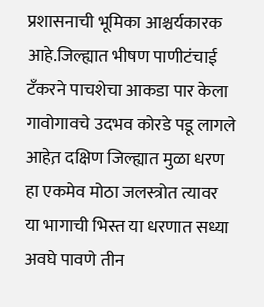प्रशासनाची भूमिका आश्चर्यकारक आहे.जिल्ह्यात भीषण पाणीटंचाई टँकरने पाचशेचा आकडा पार केला गावोगावचे उदभव कोरडे पडू लागले आहेत़ दक्षिण जिल्ह्यात मुळा धरण हा एकमेव मोठा जलस्त्रोत त्यावर या भागाची भिस्त या धरणात सध्या अवघे पावणे तीन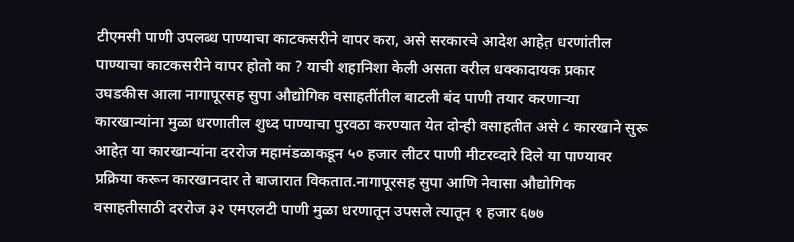टीएमसी पाणी उपलब्ध पाण्याचा काटकसरीने वापर करा, असे सरकारचे आदेश आहेत़ धरणांतील पाण्याचा काटकसरीने वापर होतो का ? याची शहानिशा केली असता वरील धक्कादायक प्रकार उघडकीस आला नागापूरसह सुपा औद्योगिक वसाहतींतील बाटली बंद पाणी तयार करणाऱ्या कारखान्यांना मुळा धरणातील शुध्द पाण्याचा पुरवठा करण्यात येत दोन्ही वसाहतीत असे ८ कारखाने सुरू आहेत़ या कारखान्यांना दररोज महामंडळाकडून ५० हजार लीटर पाणी मीटरव्दारे दिले या पाण्यावर प्रक्रिया करून कारखानदार ते बाजारात विकतात.नागापूरसह सुपा आणि नेवासा औद्योगिक वसाहतीसाठी दररोज ३२ एमएलटी पाणी मुळा धरणातून उपसले त्यातून १ हजार ६७७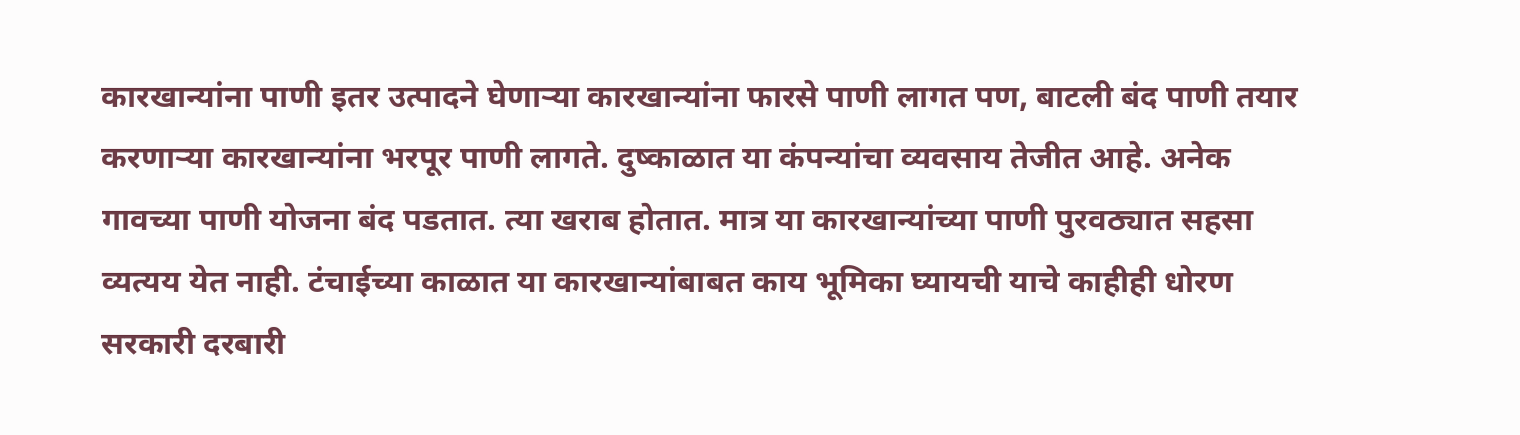कारखान्यांना पाणी इतर उत्पादने घेणाऱ्या कारखान्यांना फारसे पाणी लागत पण, बाटली बंद पाणी तयार करणाऱ्या कारखान्यांना भरपूर पाणी लागते. दुष्काळात या कंपन्यांचा व्यवसाय तेजीत आहे. अनेक गावच्या पाणी योजना बंद पडतात. त्या खराब होतात. मात्र या कारखान्यांच्या पाणी पुरवठ्यात सहसा व्यत्यय येत नाही. टंचाईच्या काळात या कारखान्यांबाबत काय भूमिका घ्यायची याचे काहीही धोरण सरकारी दरबारी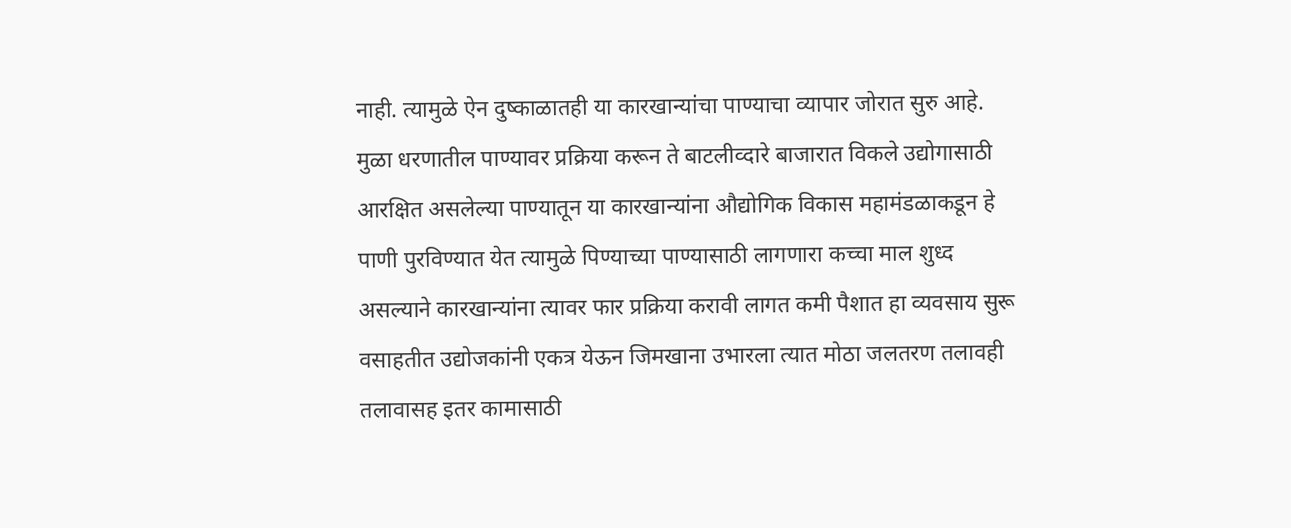नाही. त्यामुळे ऐन दुष्काळातही या कारखान्यांचा पाण्याचा व्यापार जोरात सुरु आहे. मुळा धरणातील पाण्यावर प्रक्रिया करून ते बाटलीव्दारे बाजारात विकले उद्योगासाठी आरक्षित असलेल्या पाण्यातून या कारखान्यांना औद्योगिक विकास महामंडळाकडून हे पाणी पुरविण्यात येत त्यामुळे पिण्याच्या पाण्यासाठी लागणारा कच्चा माल शुध्द असल्याने कारखान्यांना त्यावर फार प्रक्रिया करावी लागत कमी पैशात हा व्यवसाय सुरू वसाहतीत उद्योजकांनी एकत्र येऊन जिमखाना उभारला त्यात मोठा जलतरण तलावही तलावासह इतर कामासाठी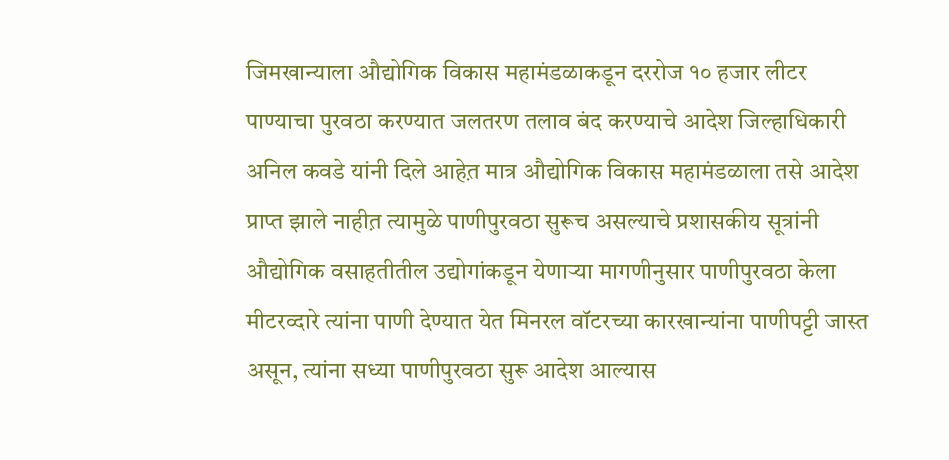जिमखान्याला औद्योगिक विकास महामंडळाकडून दररोज १० हजार लीटर पाण्याचा पुरवठा करण्यात जलतरण तलाव बंद करण्याचे आदेश जिल्हाधिकारी अनिल कवडे यांनी दिले आहेत़ मात्र औद्योगिक विकास महामंडळाला तसे आदेश प्राप्त झाले नाहीत़ त्यामुळे पाणीपुरवठा सुरूच असल्याचे प्रशासकीय सूत्रांनी औद्योगिक वसाहतीतील उद्योगांकडून येणाऱ्या मागणीनुसार पाणीपुरवठा केला मीटरव्दारे त्यांना पाणी देण्यात येत मिनरल वॉटरच्या कारखान्यांना पाणीपट्टी जास्त असून, त्यांना सध्या पाणीपुरवठा सुरू आदेश आल्यास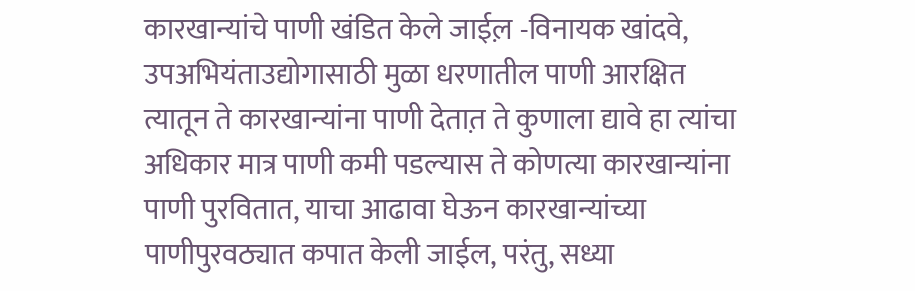कारखान्यांचे पाणी खंडित केले जाईल़ -विनायक खांदवे, उपअभियंताउद्योगासाठी मुळा धरणातील पाणी आरक्षित त्यातून ते कारखान्यांना पाणी देतात़ ते कुणाला द्यावे हा त्यांचा अधिकार मात्र पाणी कमी पडल्यास ते कोणत्या कारखान्यांना पाणी पुरवितात, याचा आढावा घेऊन कारखान्यांच्या पाणीपुरवठ्यात कपात केली जाईल, परंतु, सध्या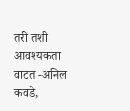तरी तशी आवश्यकता वाटत -अनिल कवडे,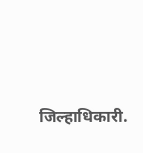जिल्हाधिकारी.